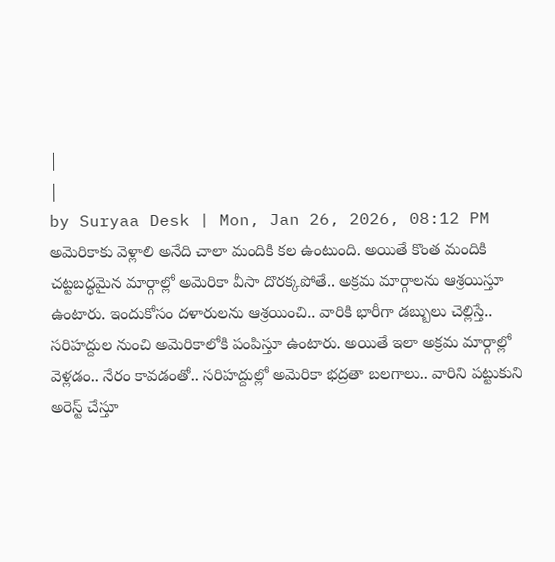|
|
by Suryaa Desk | Mon, Jan 26, 2026, 08:12 PM
అమెరికాకు వెళ్లాలి అనేది చాలా మందికి కల ఉంటుంది. అయితే కొంత మందికి చట్టబద్ధమైన మార్గాల్లో అమెరికా వీసా దొరక్కపోతే.. అక్రమ మార్గాలను ఆశ్రయిస్తూ ఉంటారు. ఇందుకోసం దళారులను ఆశ్రయించి.. వారికి భారీగా డబ్బులు చెల్లిస్తే.. సరిహద్దుల నుంచి అమెరికాలోకి పంపిస్తూ ఉంటారు. అయితే ఇలా అక్రమ మార్గాల్లో వెళ్లడం.. నేరం కావడంతో.. సరిహద్దుల్లో అమెరికా భద్రతా బలగాలు.. వారిని పట్టుకుని అరెస్ట్ చేస్తూ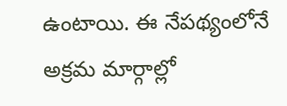ఉంటాయి. ఈ నేపథ్యంలోనే అక్రమ మార్గాల్లో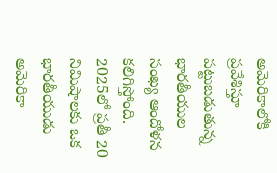అమెరికాలోకి ప్రవేశిస్తూ పట్టుబడుతున్న భారతీయుల సంఖ్య ఆందోళన కలిగిస్తోంది. 2025లో ప్రతీ 20 నిమిషాలకు ఒక భారతీయుడు అమెరికా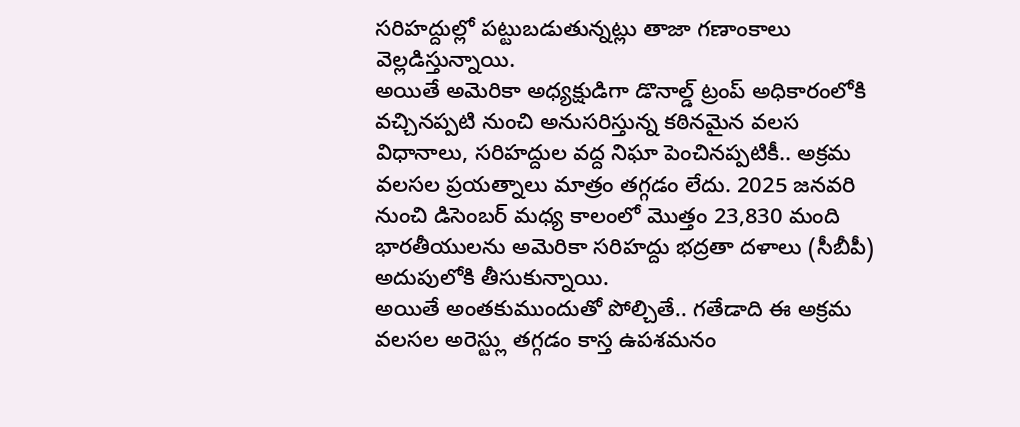సరిహద్దుల్లో పట్టుబడుతున్నట్లు తాజా గణాంకాలు వెల్లడిస్తున్నాయి.
అయితే అమెరికా అధ్యక్షుడిగా డొనాల్డ్ ట్రంప్ అధికారంలోకి వచ్చినప్పటి నుంచి అనుసరిస్తున్న కఠినమైన వలస విధానాలు, సరిహద్దుల వద్ద నిఘా పెంచినప్పటికీ.. అక్రమ వలసల ప్రయత్నాలు మాత్రం తగ్గడం లేదు. 2025 జనవరి నుంచి డిసెంబర్ మధ్య కాలంలో మొత్తం 23,830 మంది భారతీయులను అమెరికా సరిహద్దు భద్రతా దళాలు (సీబీపీ) అదుపులోకి తీసుకున్నాయి.
అయితే అంతకుముందుతో పోల్చితే.. గతేడాది ఈ అక్రమ వలసల అరెస్ట్లు తగ్గడం కాస్త ఉపశమనం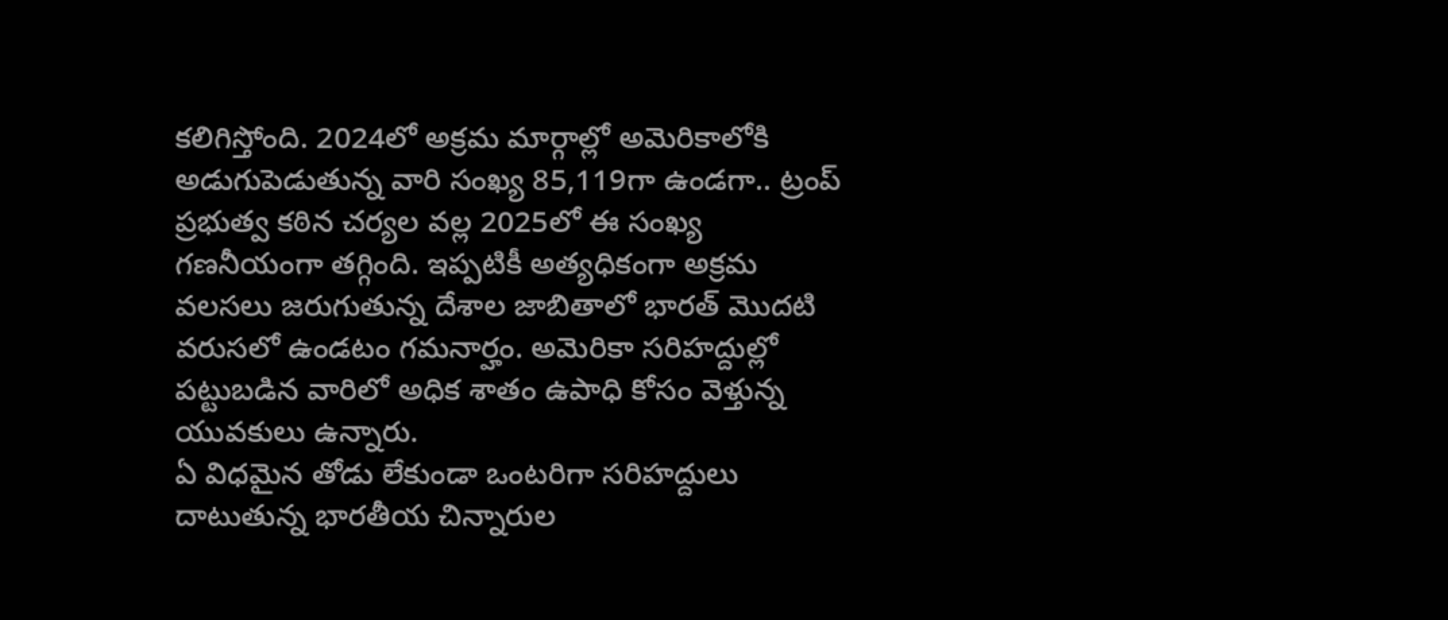కలిగిస్తోంది. 2024లో అక్రమ మార్గాల్లో అమెరికాలోకి అడుగుపెడుతున్న వారి సంఖ్య 85,119గా ఉండగా.. ట్రంప్ ప్రభుత్వ కఠిన చర్యల వల్ల 2025లో ఈ సంఖ్య గణనీయంగా తగ్గింది. ఇప్పటికీ అత్యధికంగా అక్రమ వలసలు జరుగుతున్న దేశాల జాబితాలో భారత్ మొదటి వరుసలో ఉండటం గమనార్హం. అమెరికా సరిహద్దుల్లో పట్టుబడిన వారిలో అధిక శాతం ఉపాధి కోసం వెళ్తున్న యువకులు ఉన్నారు.
ఏ విధమైన తోడు లేకుండా ఒంటరిగా సరిహద్దులు దాటుతున్న భారతీయ చిన్నారుల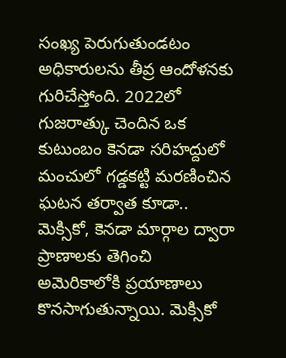సంఖ్య పెరుగుతుండటం అధికారులను తీవ్ర ఆందోళనకు గురిచేస్తోంది. 2022లో గుజరాత్కు చెందిన ఒక కుటుంబం కెనడా సరిహద్దులో మంచులో గడ్డకట్టి మరణించిన ఘటన తర్వాత కూడా.. మెక్సికో, కెనడా మార్గాల ద్వారా ప్రాణాలకు తెగించి అమెరికాలోకి ప్రయాణాలు కొనసాగుతున్నాయి. మెక్సికో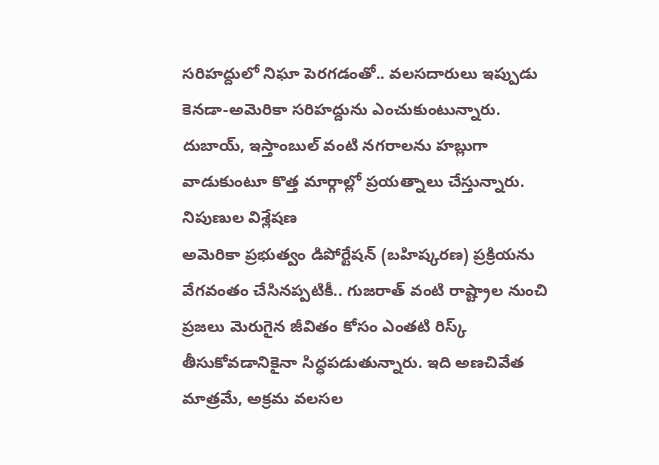సరిహద్దులో నిఘా పెరగడంతో.. వలసదారులు ఇప్పుడు కెనడా-అమెరికా సరిహద్దును ఎంచుకుంటున్నారు. దుబాయ్, ఇస్తాంబుల్ వంటి నగరాలను హబ్లుగా వాడుకుంటూ కొత్త మార్గాల్లో ప్రయత్నాలు చేస్తున్నారు.
నిపుణుల విశ్లేషణ
అమెరికా ప్రభుత్వం డిపోర్టేషన్ (బహిష్కరణ) ప్రక్రియను వేగవంతం చేసినప్పటికీ.. గుజరాత్ వంటి రాష్ట్రాల నుంచి ప్రజలు మెరుగైన జీవితం కోసం ఎంతటి రిస్క్ తీసుకోవడానికైనా సిద్ధపడుతున్నారు. ఇది అణచివేత మాత్రమే, అక్రమ వలసల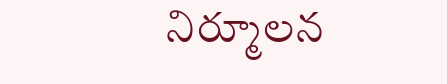నిర్మూలన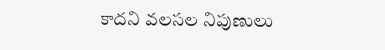కాదని వలసల నిపుణులు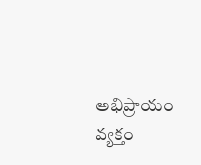అభిప్రాయం వ్యక్తం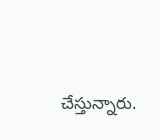చేస్తున్నారు.